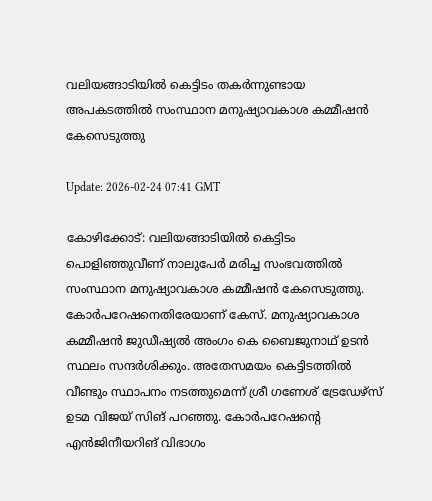വലിയങ്ങാടിയില്‍ കെട്ടിടം തകര്‍ന്നുണ്ടായ അപകടത്തില്‍ സംസ്ഥാന മനുഷ്യാവകാശ കമ്മീഷന്‍ കേസെടുത്തു

Update: 2026-02-24 07:41 GMT

കോഴിക്കോട്: വലിയങ്ങാടിയില്‍ കെട്ടിടം പൊളിഞ്ഞുവീണ് നാലുപേര്‍ മരിച്ച സംഭവത്തില്‍ സംസ്ഥാന മനുഷ്യാവകാശ കമ്മീഷന്‍ കേസെടുത്തു. കോര്‍പറേഷനെതിരേയാണ് കേസ്. മനുഷ്യാവകാശ കമ്മീഷന്‍ ജുഡീഷ്യല്‍ അംഗം കെ ബൈജുനാഥ് ഉടന്‍ സ്ഥലം സന്ദര്‍ശിക്കും. അതേസമയം കെട്ടിടത്തില്‍ വീണ്ടും സ്ഥാപനം നടത്തുമെന്ന് ശ്രീ ഗണേശ് ട്രേഡേഴ്‌സ് ഉടമ വിജയ് സിങ് പറഞ്ഞു. കോര്‍പറേഷന്റെ എന്‍ജിനീയറിങ് വിഭാഗം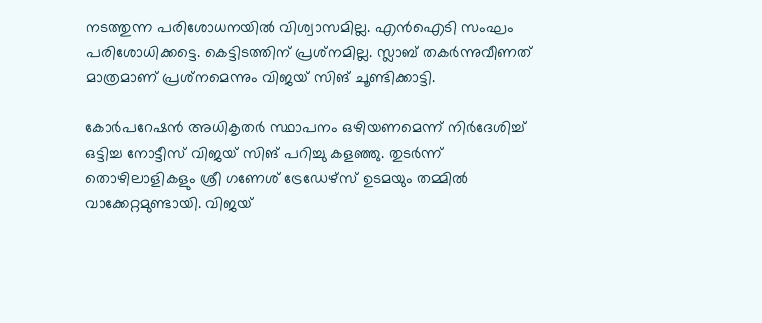നടത്തുന്ന പരിശോധനയില്‍ വിശ്വാസമില്ല. എന്‍ഐടി സംഘം പരിശോധിക്കട്ടെ. കെട്ടിടത്തിന് പ്രശ്‌നമില്ല. സ്ലാബ് തകര്‍ന്നുവീണത് മാത്രമാണ് പ്രശ്‌നമെന്നും വിജയ് സിങ് ചൂണ്ടിക്കാട്ടി.

കോര്‍പറേഷന്‍ അധികൃതര്‍ സ്ഥാപനം ഒഴിയണമെന്ന് നിര്‍ദേശിച്ച് ഒട്ടിച്ച നോട്ടീസ് വിജയ് സിങ് പറിച്ചു കളഞ്ഞു. തുടര്‍ന്ന് തൊഴിലാളികളും ശ്രീ ഗണേശ് ട്രേഡേഴ്സ് ഉടമയും തമ്മില്‍ വാക്കേറ്റമുണ്ടായി. വിജയ്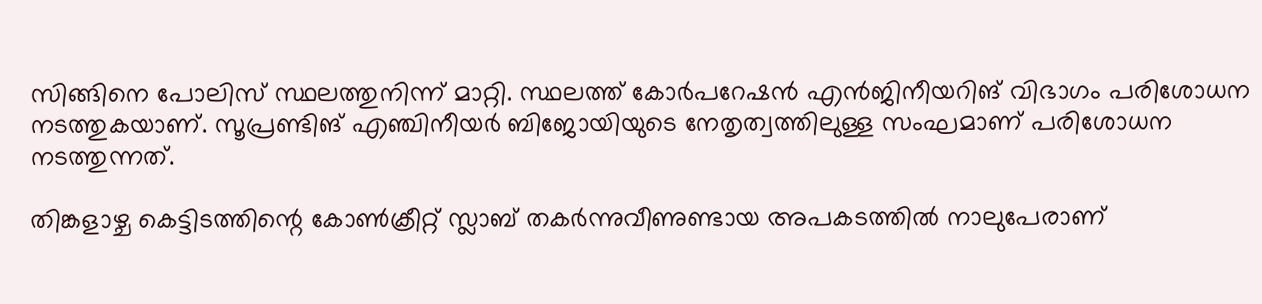സിങ്ങിനെ പോലിസ് സ്ഥലത്തുനിന്ന് മാറ്റി. സ്ഥലത്ത് കോര്‍പറേഷന്‍ എന്‍ജിനീയറിങ് വിഭാഗം പരിശോധന നടത്തുകയാണ്. സൂപ്രണ്ടിങ് എഞ്ചിനീയര്‍ ബിജോയിയുടെ നേതൃത്വത്തിലുള്ള സംഘമാണ് പരിശോധന നടത്തുന്നത്.

തിങ്കളാഴ്ച കെട്ടിടത്തിന്റെ കോണ്‍ക്രീറ്റ് സ്ലാബ് തകര്‍ന്നുവീണുണ്ടായ അപകടത്തില്‍ നാലുപേരാണ്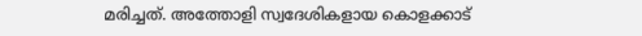മരിച്ചത്. അത്തോളി സ്വദേശികളായ കൊളക്കാട്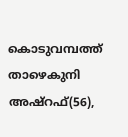കൊടുവമ്പത്ത് താഴെകുനി അഷ്‌റഫ്(56),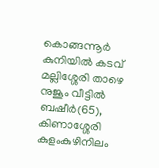കൊങ്ങന്നൂര്‍ കുനിയില്‍ കടവ് മല്ലിശ്ശേരി താഴെ നുജൂം വീട്ടില്‍ ബഷീര്‍(65), കിണാശ്ശേരി കുളംകുഴിനിലം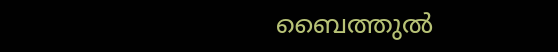ബൈത്തുല്‍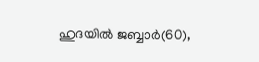ഹുദയില്‍ ജബ്ബാര്‍(60),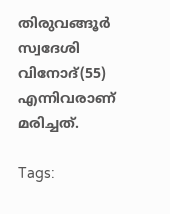തിരുവങ്ങൂര്‍ സ്വദേശി വിനോദ്(55) എന്നിവരാണ് മരിച്ചത്.

Tags: